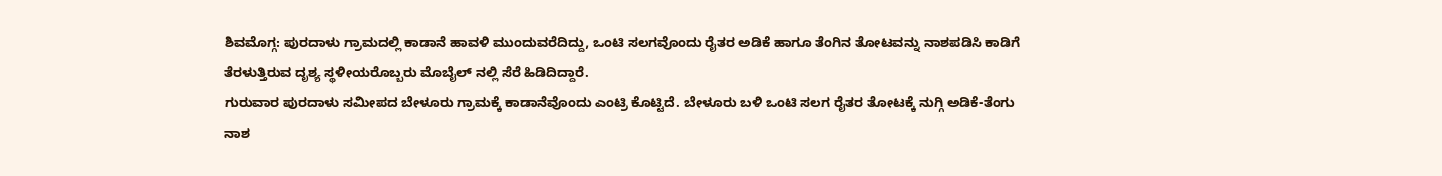ಶಿವಮೊಗ್ಗ: ಪುರದಾಳು ಗ್ರಾಮದಲ್ಲಿ ಕಾಡಾನೆ ಹಾವಳಿ ಮುಂದುವರೆದಿದ್ದು, ಒಂಟಿ ಸಲಗವೊಂದು ರೈತರ ಅಡಿಕೆ ಹಾಗೂ ತೆಂಗಿನ ತೋಟವನ್ನು ನಾಶಪಡಿಸಿ ಕಾಡಿಗೆ ತೆರಳುತ್ತಿರುವ ದೃಶ್ಯ ಸ್ಥಳೀಯರೊಬ್ಬರು ಮೊಬೈಲ್ ನಲ್ಲಿ ಸೆರೆ ಹಿಡಿದಿದ್ದಾರೆ.
ಗುರುವಾರ ಪುರದಾಳು ಸಮೀಪದ ಬೇಳೂರು ಗ್ರಾಮಕ್ಕೆ ಕಾಡಾನೆವೊಂದು ಎಂಟ್ರಿ ಕೊಟ್ಟಿದೆ. ಬೇಳೂರು ಬಳಿ ಒಂಟಿ ಸಲಗ ರೈತರ ತೋಟಕ್ಕೆ ನುಗ್ಗಿ ಅಡಿಕೆ-ತೆಂಗು ನಾಶ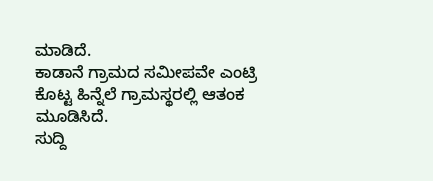ಮಾಡಿದೆ.
ಕಾಡಾನೆ ಗ್ರಾಮದ ಸಮೀಪವೇ ಎಂಟ್ರಿ ಕೊಟ್ಟ ಹಿನ್ನೆಲೆ ಗ್ರಾಮಸ್ಥರಲ್ಲಿ ಆತಂಕ ಮೂಡಿಸಿದೆ.
ಸುದ್ದಿ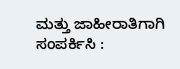ಮತ್ತು ಜಾಹೀರಾತಿಗಾಗಿ ಸಂಪರ್ಕಿಸಿ :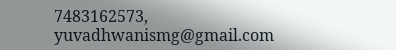7483162573, yuvadhwanismg@gmail.com